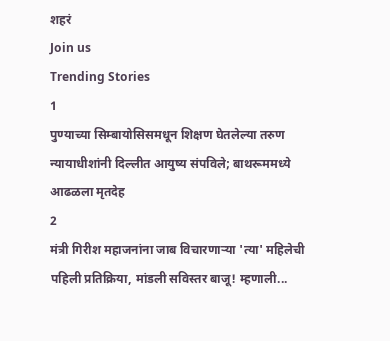शहरं
Join us
Trending Stories
1
पुण्याच्या सिम्बायोसिसमधून शिक्षण घेतलेल्या तरुण न्यायाधीशांनी दिल्लीत आयुष्य संपविले; बाथरूममध्ये आढळला मृतदेह
2
मंत्री गिरीश महाजनांना जाब विचारणाऱ्या 'त्या' महिलेची पहिली प्रतिक्रिया, मांडली सविस्तर बाजू! म्हणाली...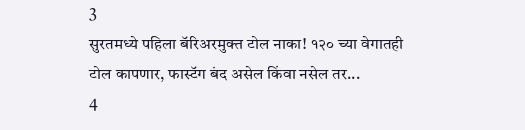3
सुरतमध्ये पहिला बॅरिअरमुक्त टोल नाका! १२० च्या वेगातही टोल कापणार, फास्टॅग बंद असेल किंवा नसेल तर...
4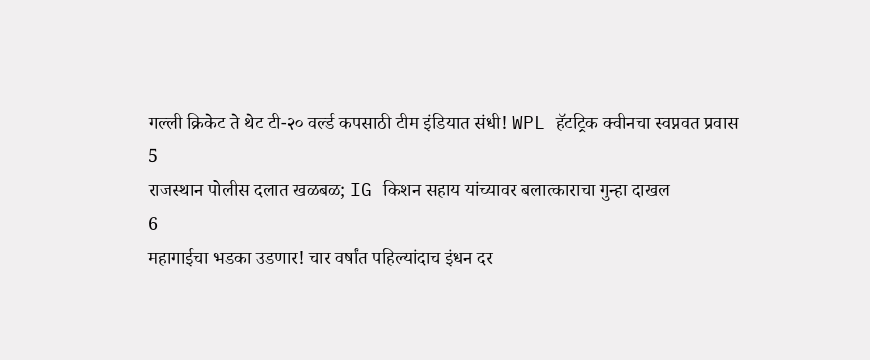गल्ली क्रिकेट ते थेट टी-२० वर्ल्ड कपसाठी टीम इंडियात संधी! WPL हॅटट्रिक क्वीनचा स्वप्नवत प्रवास
5
राजस्थान पोलीस दलात खळबळ; IG किशन सहाय यांच्यावर बलात्काराचा गुन्हा दाखल
6
महागाईचा भडका उडणार! चार वर्षांत पहिल्यांदाच इंधन दर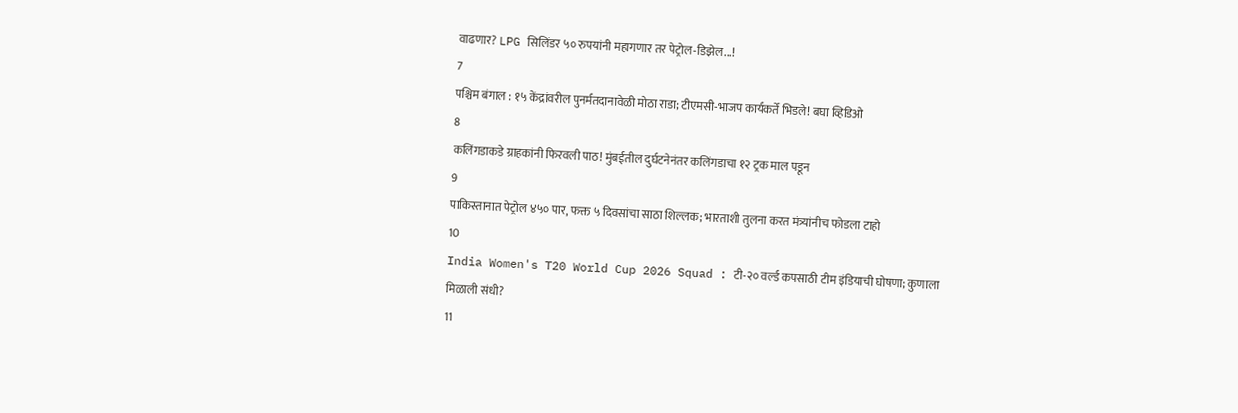वाढणार? LPG सिलिंडर ५० रुपयांनी महागणार तर पेट्रोल-डिझेल...!
7
पश्चिम बंगाल : १५ केंद्रांवरील पुनर्मतदानावेळी मोठा राडा; टीएमसी-भाजप कार्यकर्ते भिडले! बघा व्हिडिओ
8
कलिंगडाकडे ग्राहकांनी फिरवली पाठ! मुंबईतील दुर्घटनेनंतर कलिंगडाचा १२ ट्रक माल पडून
9
पाकिस्तानात पेट्रोल ४५० पार, फक्त ५ दिवसांचा साठा शिल्लक; भारताशी तुलना करत मंत्र्यांनीच फोडला टाहो
10
India Women's T20 World Cup 2026 Squad : टी-२० वर्ल्ड कपसाठी टीम इंडियाची घोषणा; कुणाला मिळाली संधी?
11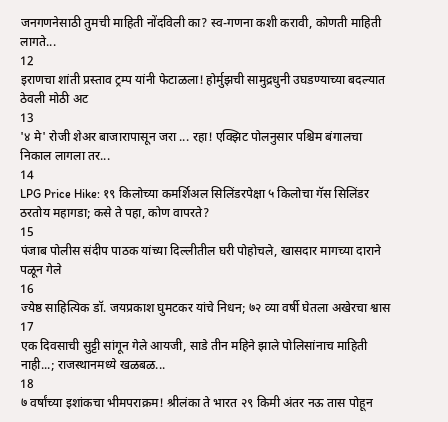जनगणनेसाठी तुमची माहिती नोंदविली का? स्व-गणना कशी करावी, कोणती माहिती लागते...
12
इराणचा शांती प्रस्ताव ट्रम्प यांनी फेटाळला! होर्मुझची सामुद्रधुनी उघडण्याच्या बदल्यात ठेवली मोठी अट
13
'४ मे' रोजी शेअर बाजारापासून जरा ... रहा! एक्झिट पोलनुसार पश्चिम बंगालचा निकाल लागला तर...
14
LPG Price Hike: १९ किलोच्या कमर्शिअल सिलिंडरपेक्षा ५ किलोचा गॅस सिलिंडर ठरतोय महागडा; कसे ते पहा, कोण वापरते?
15
पंजाब पोलीस संदीप पाठक यांच्या दिल्लीतील घरी पोहोचले, खासदार मागच्या दाराने पळून गेले
16
ज्येष्ठ साहित्यिक डॉ. जयप्रकाश घुमटकर यांचे निधन; ७२ व्या वर्षी घेतला अखेरचा श्वास
17
एक दिवसाची सुट्टी सांगून गेले आयजी, साडे तीन महिने झाले पोलिसांनाच माहिती नाही...; राजस्थानमध्ये खळबळ...
18
७ वर्षांच्या इशांकचा भीमपराक्रम! श्रीलंका ते भारत २९ किमी अंतर नऊ तास पोहून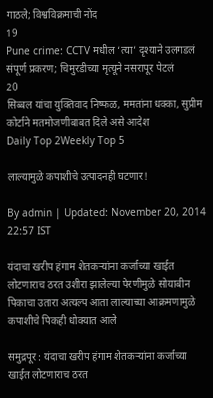गाठले; विश्वविक्रमाची नोंद
19
Pune crime: CCTV मधील ‘त्या’ दृश्याने उलगडलं संपूर्ण प्रकरण; चिमुरडीच्या मृत्यूने नसरापूर पेटलं
20
सिब्बल यांचा युक्तिवाद निष्फळ, ममतांना धक्का, सुप्रीम कोर्टाने मतमोजणीबाबत दिले असे आदेश
Daily Top 2Weekly Top 5

लाल्यामुळे कपाशीचे उत्पादनही घटणार!

By admin | Updated: November 20, 2014 22:57 IST

यंदाचा खरीप हंगाम शेतकऱ्यांना कर्जाच्या खाईत लोटणाराच ठरत उशीरा झालेल्या पेरणीमुळे सोयाबीन पिकाचा उतारा अत्यल्प आता लाल्याच्या आक्रमणामुळे कपाशीचे पिकही धोक्यात आले

समुद्रपूर : यंदाचा खरीप हंगाम शेतकऱ्यांना कर्जाच्या खाईत लोटणाराच ठरत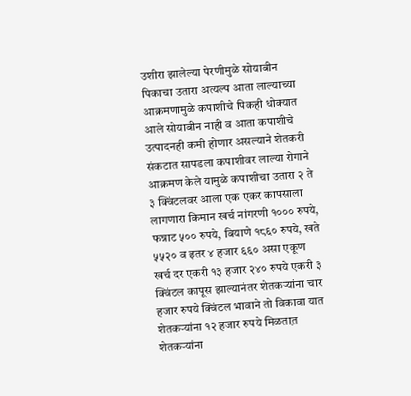उशीरा झालेल्या पेरणीमुळे सोयाबीन पिकाचा उतारा अत्यल्प आता लाल्याच्या आक्रमणामुळे कपाशीचे पिकही धोक्यात आले सोयाबीन नाही व आता कपाशीचे उत्पादनही कमी होणार असल्याने शेतकरी संकटात सापडला कपाशीवर लाल्या रोगाने आक्रमण केले यामुळे कपाशीचा उतारा २ ते ३ क्विंटलवर आला एक एकर कापसाला लागणारा किमान खर्च नांगरणी १००० रुपये, फन्नाट ५०० रुपये, बियाणे १८६० रुपये, खते ५५२० व इतर ४ हजार ६६० असा एकूण खर्च दर एकरी १३ हजार २४० रुपये एकरी ३ क्विंटल कापूस झाल्यानंतर शेतकऱ्यांना चार हजार रुपये क्विंटल भावाने तो विकावा यात शेतकऱ्यांना १२ हजार रुपये मिळतात़ शेतकऱ्यांना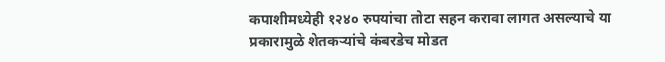कपाशीमध्येही १२४० रुपयांचा तोटा सहन करावा लागत असल्याचे या प्रकारामुळे शेतकऱ्यांचे कंबरडेच मोडत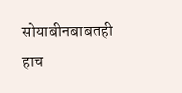सोयाबीनबाबतही हाच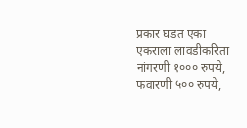प्रकार घडत एका एकराला लावडीकरिता नांगरणी १००० रुपये, फवारणी ५०० रुपये,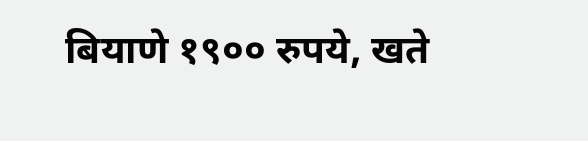बियाणे १९०० रुपये, खते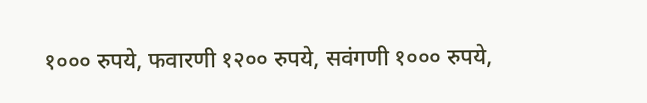१००० रुपये, फवारणी १२०० रुपये, सवंगणी १००० रुपये,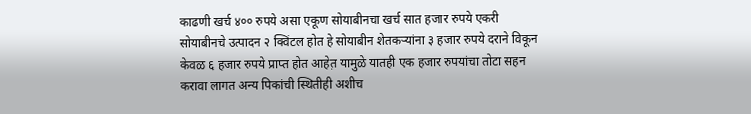काढणी खर्च ४०० रुपये असा एकूण सोयाबीनचा खर्च सात हजार रुपये एकरी सोयाबीनचे उत्पादन २ क्विंटल होत हे सोयाबीन शेतकऱ्यांना ३ हजार रुपये दराने विकून केवळ ६ हजार रुपये प्राप्त होत आहेत़ यामुळे यातही एक हजार रुपयांचा तोटा सहन करावा लागत अन्य पिकांची स्थितीही अशीच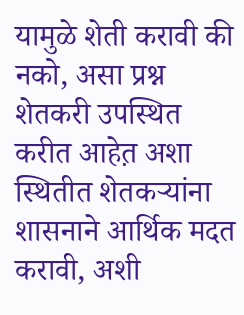यामुळे शेती करावी की नको, असा प्रश्न शेतकरी उपस्थित करीत आहेत़ अशा स्थितीत शेतकऱ्यांना शासनाने आर्थिक मदत करावी, अशी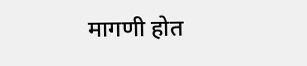मागणी होत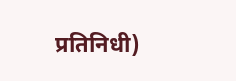प्रतिनिधी)